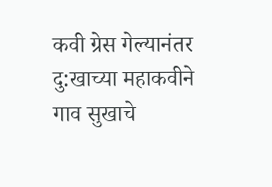कवी ग्रेस गेल्यानंतर
दु:खाच्या महाकवीने गाव सुखाचे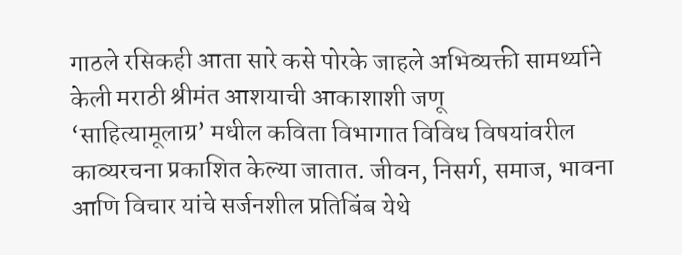गाठले रसिकही आता सारे कसे पोरके जाहले अभिव्यक्ती सामर्थ्याने केली मराठी श्रीमंत आशयाची आकाशाशी जणू
‘साहित्यामूलाग्र’ मधील कविता विभागात विविध विषयांवरील काव्यरचना प्रकाशित केल्या जातात. जीवन, निसर्ग, समाज, भावना आणि विचार यांचे सर्जनशील प्रतिबिंब येथे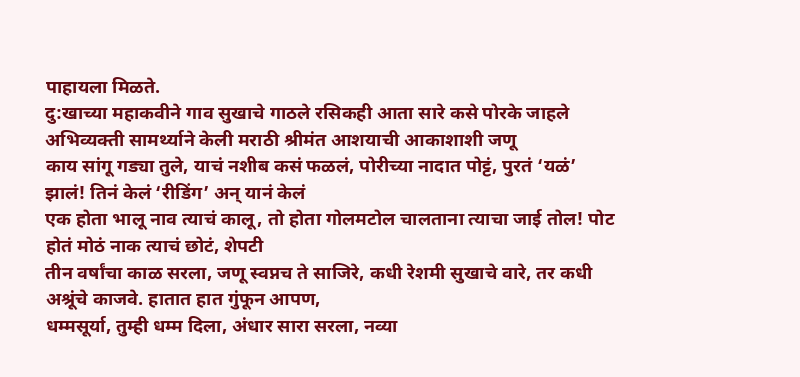पाहायला मिळते.
दु:खाच्या महाकवीने गाव सुखाचे गाठले रसिकही आता सारे कसे पोरके जाहले अभिव्यक्ती सामर्थ्याने केली मराठी श्रीमंत आशयाची आकाशाशी जणू
काय सांगू गड्या तुले, याचं नशीब कसं फळलं, पोरीच्या नादात पोट्टं, पुरतं ‘यळं’ झालं! तिनं केलं ‘रीडिंग’ अन् यानं केलं
एक होता भालू नाव त्याचं कालू, तो होता गोलमटोल चालताना त्याचा जाई तोल! पोट होतं मोठं नाक त्याचं छोटं, शेपटी
तीन वर्षांचा काळ सरला, जणू स्वप्नच ते साजिरे, कधी रेशमी सुखाचे वारे, तर कधी अश्रूंचे काजवे. हातात हात गुंफून आपण,
धम्मसूर्या, तुम्ही धम्म दिला, अंधार सारा सरला, नव्या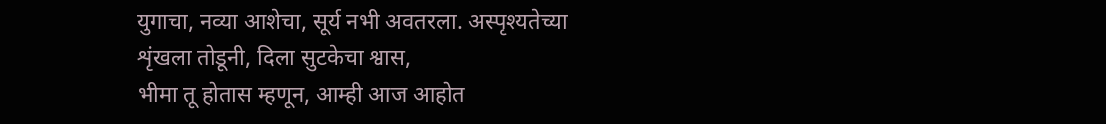युगाचा, नव्या आशेचा, सूर्य नभी अवतरला. अस्पृश्यतेच्या शृंखला तोडूनी, दिला सुटकेचा श्वास,
भीमा तू होतास म्हणून, आम्ही आज आहोत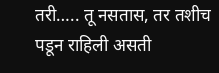तरी….. तू नसतास, तर तशीच पडून राहिली असती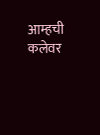आम्हची कलेवर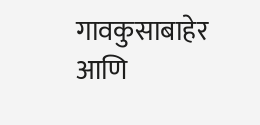गावकुसाबाहेर आणि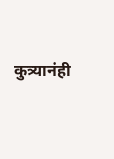कुत्र्यानंही